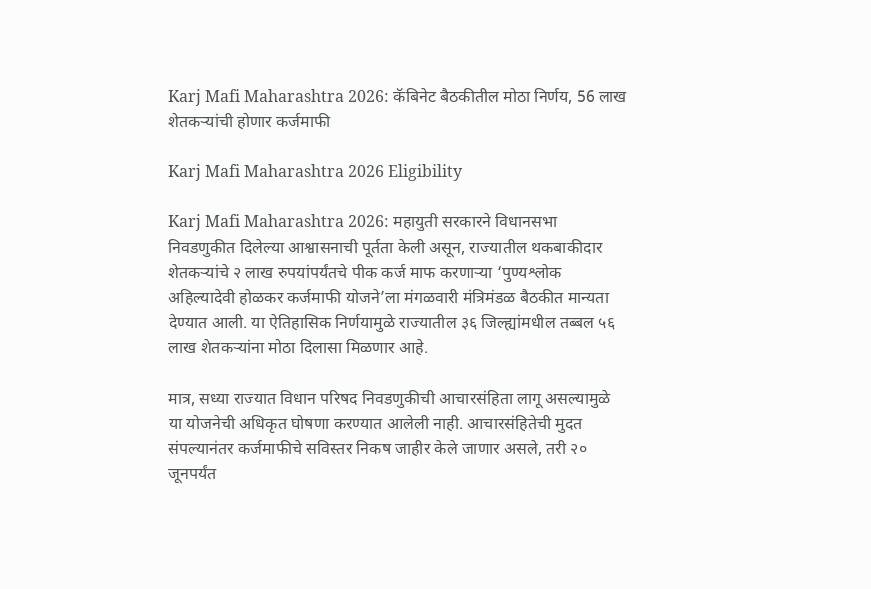Karj Mafi Maharashtra 2026: कॅबिनेट बैठकीतील मोठा निर्णय, 56 लाख शेतकऱ्यांची होणार कर्जमाफी

Karj Mafi Maharashtra 2026 Eligibility

Karj Mafi Maharashtra 2026: महायुती सरकारने विधानसभा निवडणुकीत दिलेल्या आश्वासनाची पूर्तता केली असून, राज्यातील थकबाकीदार शेतकऱ्यांचे २ लाख रुपयांपर्यंतचे पीक कर्ज माफ करणाऱ्या ‘पुण्यश्लोक अहिल्यादेवी होळकर कर्जमाफी योजने’ला मंगळवारी मंत्रिमंडळ बैठकीत मान्यता देण्यात आली. या ऐतिहासिक निर्णयामुळे राज्यातील ३६ जिल्ह्यांमधील तब्बल ५६ लाख शेतकऱ्यांना मोठा दिलासा मिळणार आहे.

मात्र, सध्या राज्यात विधान परिषद निवडणुकीची आचारसंहिता लागू असल्यामुळे या योजनेची अधिकृत घोषणा करण्यात आलेली नाही. आचारसंहितेची मुदत संपल्यानंतर कर्जमाफीचे सविस्तर निकष जाहीर केले जाणार असले, तरी २० जूनपर्यंत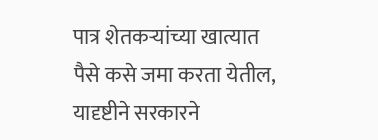पात्र शेतकऱ्यांच्या खात्यात पैसे कसे जमा करता येतील, यादृष्टीने सरकारने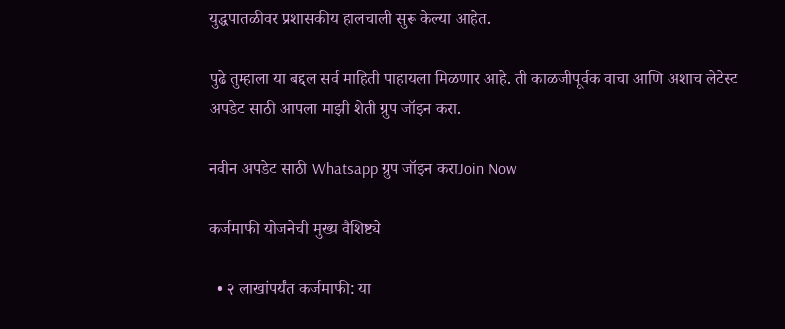युद्धपातळीवर प्रशासकीय हालचाली सुरू केल्या आहेत.

पुढे तुम्हाला या बद्दल सर्व माहिती पाहायला मिळणार आहे. ती काळजीपूर्वक वाचा आणि अशाच लेटेस्ट अपडेट साठी आपला माझी शेती ग्रुप जॉइन करा.

नवीन अपडेट साठी Whatsapp ग्रुप जॉइन कराJoin Now

कर्जमाफी योजनेची मुख्य वैशिष्ट्ये

  • २ लाखांपर्यंत कर्जमाफी: या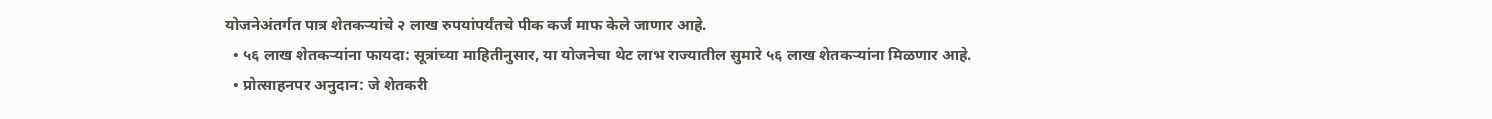योजनेअंतर्गत पात्र शेतकऱ्यांचे २ लाख रुपयांपर्यंतचे पीक कर्ज माफ केले जाणार आहे.
  • ५६ लाख शेतकऱ्यांना फायदा: सूत्रांच्या माहितीनुसार, या योजनेचा थेट लाभ राज्यातील सुमारे ५६ लाख शेतकऱ्यांना मिळणार आहे.
  • प्रोत्साहनपर अनुदान: जे शेतकरी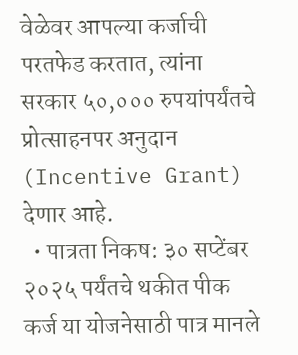वेळेवर आपल्या कर्जाची परतफेड करतात, त्यांना सरकार ५०,००० रुपयांपर्यंतचे प्रोत्साहनपर अनुदान (Incentive Grant) देणार आहे.
  • पात्रता निकष: ३० सप्टेंबर २०२५ पर्यंतचे थकीत पीक कर्ज या योजनेसाठी पात्र मानले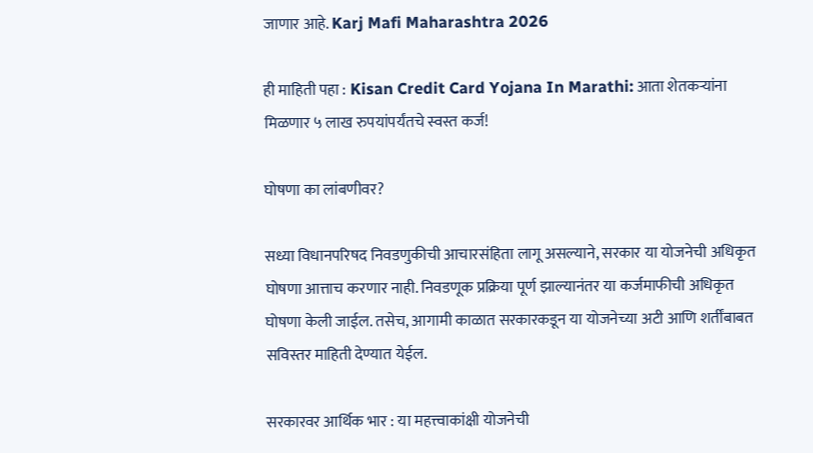जाणार आहे. Karj Mafi Maharashtra 2026

ही माहिती पहा : Kisan Credit Card Yojana In Marathi: आता शेतकऱ्यांना मिळणार ५ लाख रुपयांपर्यंतचे स्वस्त कर्ज!

घोषणा का लांबणीवर?

सध्या विधानपरिषद निवडणुकीची आचारसंहिता लागू असल्याने, सरकार या योजनेची अधिकृत घोषणा आत्ताच करणार नाही. निवडणूक प्रक्रिया पूर्ण झाल्यानंतर या कर्जमाफीची अधिकृत घोषणा केली जाईल. तसेच, आगामी काळात सरकारकडून या योजनेच्या अटी आणि शर्तींबाबत सविस्तर माहिती देण्यात येईल.

सरकारवर आर्थिक भार : या महत्त्वाकांक्षी योजनेची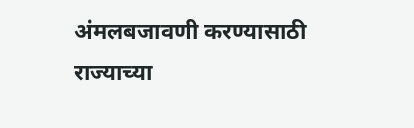अंमलबजावणी करण्यासाठी राज्याच्या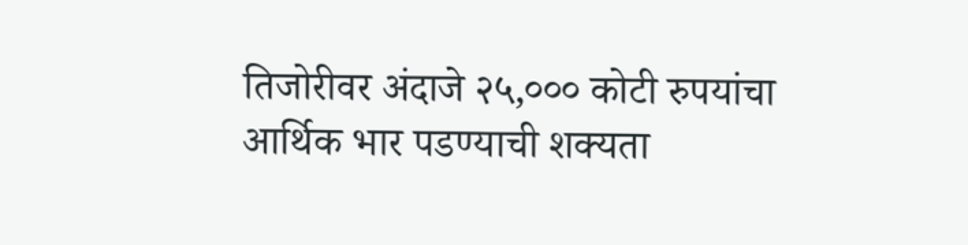तिजोरीवर अंदाजे २५,००० कोटी रुपयांचा आर्थिक भार पडण्याची शक्यता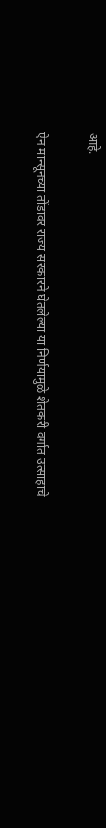आहे.

ऐन मान्सूनच्या तोंडावर राज्य सरकारने घेतलेल्या या निर्णयामुळे शेतकरी वर्गात उत्साहाचे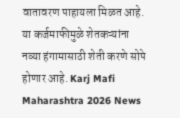वातावरण पाहायला मिळत आहे. या कर्जमाफीमुळे शेतकऱ्यांना नव्या हंगामासाठी शेती करणे सोपे होणार आहे. Karj Mafi Maharashtra 2026 News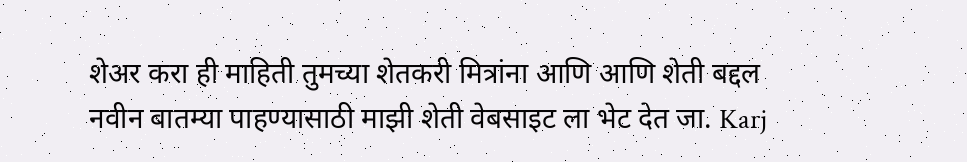शेअर करा ही माहिती तुमच्या शेतकरी मित्रांना आणि आणि शेती बद्दल नवीन बातम्या पाहण्यासाठी माझी शेती वेबसाइट ला भेट देत जा. Karj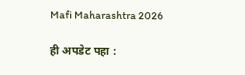Mafi Maharashtra 2026

ही अपडेट पहा :